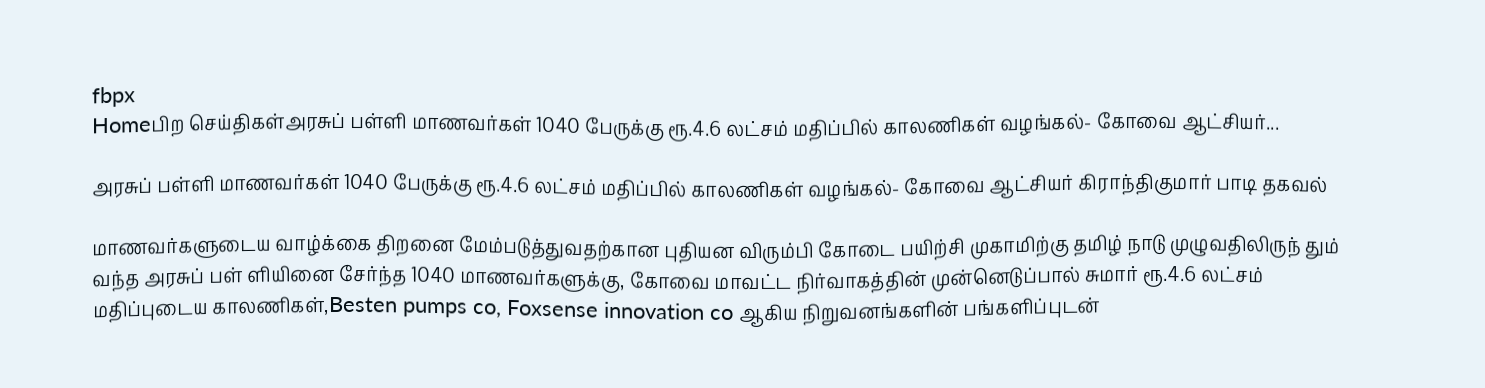fbpx
Homeபிற செய்திகள்அரசுப் பள்ளி மாணவர்கள் 1040 பேருக்கு ரூ.4.6 லட்சம் மதிப்பில் காலணிகள் வழங்கல்- கோவை ஆட்சியர்...

அரசுப் பள்ளி மாணவர்கள் 1040 பேருக்கு ரூ.4.6 லட்சம் மதிப்பில் காலணிகள் வழங்கல்- கோவை ஆட்சியர் கிராந்திகுமார் பாடி தகவல்

மாணவர்களுடைய வாழ்க்கை திறனை மேம்படுத்துவதற்கான புதியன விரும்பி கோடை பயிற்சி முகாமிற்கு தமிழ் நாடு முழுவதிலிருந் தும் வந்த அரசுப் பள் ளியினை சேர்ந்த 1040 மாணவர்களுக்கு, கோவை மாவட்ட நிர்வாகத்தின் முன்னெடுப்பால் சுமார் ரூ.4.6 லட்சம் மதிப்புடைய காலணிகள்,Besten pumps co, Foxsense innovation co ஆகிய நிறுவனங்களின் பங்களிப்புடன்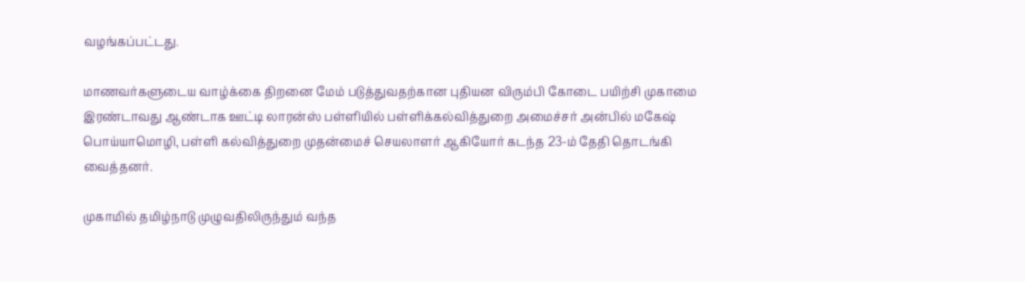வழங்கப்பட்டது.

மாணவர்களுடைய வாழ்க்கை திறனை மேம் படுத்துவதற்கான புதியன விரும்பி கோடை பயிற்சி முகாமை இரண்டாவது ஆண்டாக ஊட்டி லாரன்ஸ் பள்ளியில் பள்ளிக்கல்வித்துறை அமைச்சர் அன்பில் மகேஷ் பொய்யாமொழி, பள்ளி கல்வித்துறை முதன்மைச் செயலாளர் ஆகியோர் கடந்த 23-ம் தேதி தொடங்கி வைத்தனர்.

முகாமில் தமிழ்நாடு முழுவதிலிருந்தும் வந்த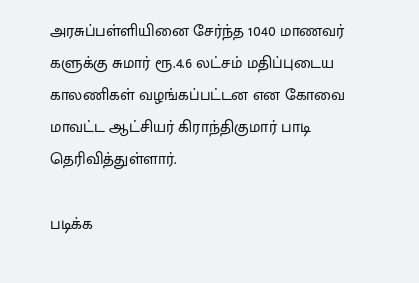அரசுப்பள்ளியினை சேர்ந்த 1040 மாணவர் களுக்கு சுமார் ரூ.4.6 லட்சம் மதிப்புடைய காலணிகள் வழங்கப்பட்டன என கோவை மாவட்ட ஆட்சியர் கிராந்திகுமார் பாடி தெரிவித்துள்ளார்.

படிக்க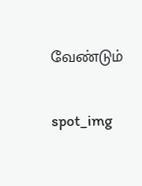வேண்டும்

spot_img